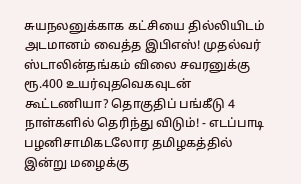சுயநலனுக்காக கட்சியை தில்லியிடம் அடமானம் வைத்த இபிஎஸ்! முதல்வர் ஸ்டாலின்தங்கம் விலை சவரனுக்கு ரூ.400 உயர்வுதவெகவுடன் கூட்டணியா? தொகுதிப் பங்கீடு 4 நாள்களில் தெரிந்து விடும்! - எடப்பாடி பழனிசாமிகடலோர தமிழகத்தில் இன்று மழைக்கு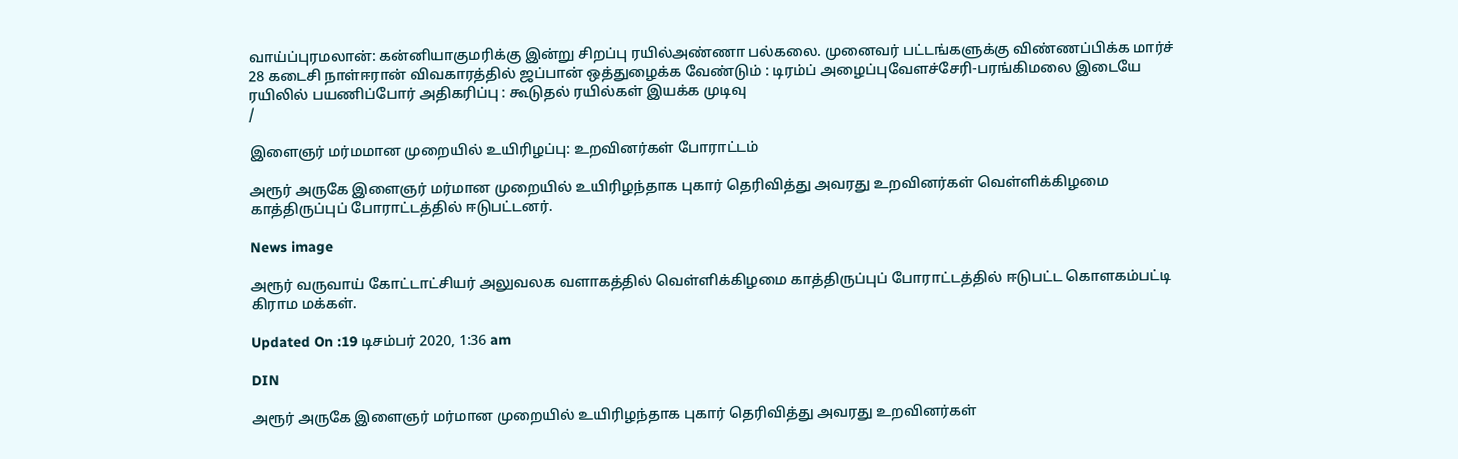வாய்ப்புரமலான்: கன்னியாகுமரிக்கு இன்று சிறப்பு ரயில்அண்ணா பல்கலை. முனைவர் பட்டங்களுக்கு விண்ணப்பிக்க மார்ச் 28 கடைசி நாள்ஈரான் விவகாரத்தில் ஜப்பான் ஒத்துழைக்க வேண்டும் : டிரம்ப் அழைப்புவேளச்சேரி-பரங்கிமலை இடையே ரயிலில் பயணிப்போர் அதிகரிப்பு : கூடுதல் ரயில்கள் இயக்க முடிவு
/

இளைஞர் மர்மமான முறையில் உயிரிழப்பு: உறவினர்கள் போராட்டம்

அரூர் அருகே இளைஞர் மர்மான முறையில் உயிரிழந்தாக புகார் தெரிவித்து அவரது உறவினர்கள் வெள்ளிக்கிழமை காத்திருப்புப் போராட்டத்தில் ஈடுபட்டனர்.

News image

அரூர் வருவாய் கோட்டாட்சியர் அலுவலக வளாகத்தில் வெள்ளிக்கிழமை காத்திருப்புப் போராட்டத்தில் ஈடுபட்ட கொளகம்பட்டி கிராம மக்கள்.

Updated On :19 டிசம்பர் 2020, 1:36 am

DIN

அரூர் அருகே இளைஞர் மர்மான முறையில் உயிரிழந்தாக புகார் தெரிவித்து அவரது உறவினர்கள்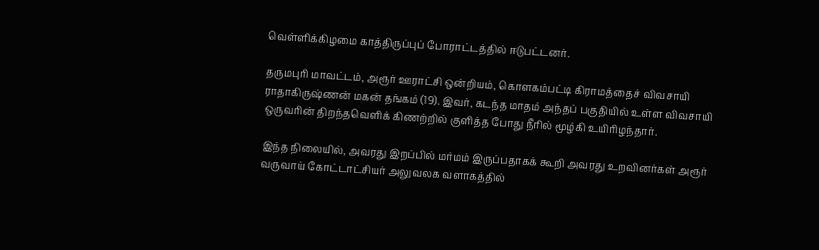வெள்ளிக்கிழமை காத்திருப்புப் போராட்டத்தில் ஈடுபட்டனர்.

தருமபுரி மாவட்டம், அரூர் ஊராட்சி ஒன்றியம், கொளகம்பட்டி கிராமத்தைச் விவசாயி ராதாகிருஷ்ணன் மகன் தங்கம் (19). இவர், கடந்த மாதம் அந்தப் பகுதியில் உள்ள விவசாயி ஒருவரின் திறந்தவெளிக் கிணற்றில் குளித்த போது நீரில் மூழ்கி உயிரிழந்தார்.

இந்த நிலையில், அவரது இறப்பில் மர்மம் இருப்பதாகக் கூறி அவரது உறவினர்கள் அரூர் வருவாய் கோட்டாட்சியர் அலுவலக வளாகத்தில்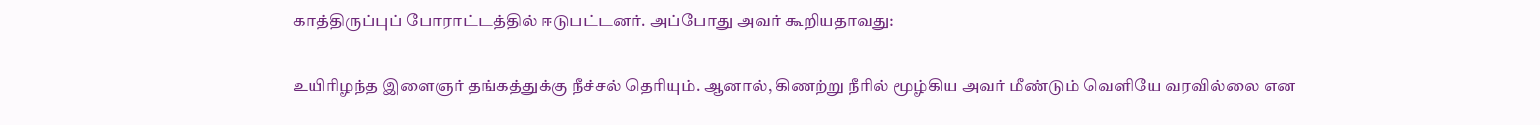காத்திருப்புப் போராட்டத்தில் ஈடுபட்டனர். அப்போது அவர் கூறியதாவது:

உயிரிழந்த இளைஞர் தங்கத்துக்கு நீச்சல் தெரியும். ஆனால், கிணற்று நீரில் மூழ்கிய அவர் மீண்டும் வெளியே வரவில்லை என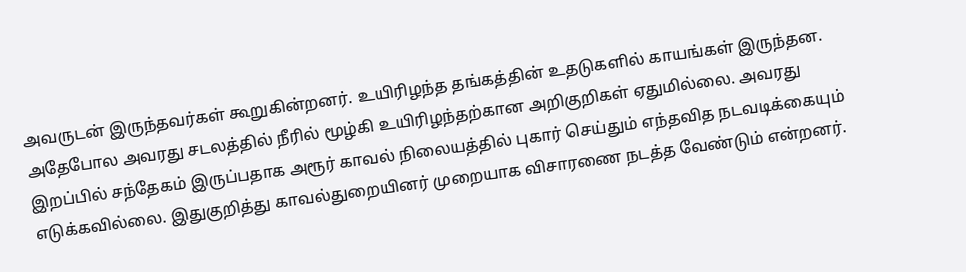அவருடன் இருந்தவர்கள் கூறுகின்றனர். உயிரிழந்த தங்கத்தின் உதடுகளில் காயங்கள் இருந்தன. அதேபோல அவரது சடலத்தில் நீரில் மூழ்கி உயிரிழந்தற்கான அறிகுறிகள் ஏதுமில்லை. அவரது இறப்பில் சந்தேகம் இருப்பதாக அரூர் காவல் நிலையத்தில் புகார் செய்தும் எந்தவித நடவடிக்கையும் எடுக்கவில்லை. இதுகுறித்து காவல்துறையினர் முறையாக விசாரணை நடத்த வேண்டும் என்றனர்.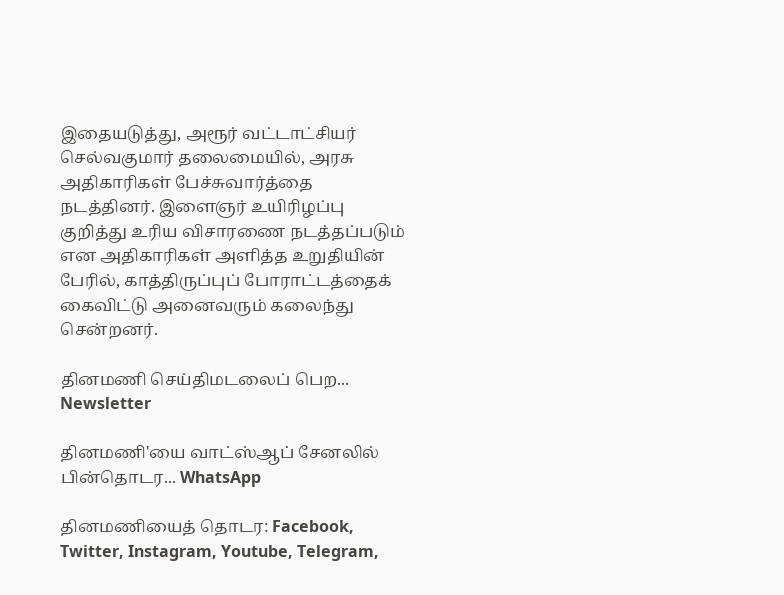இதையடுத்து, அரூர் வட்டாட்சியர் செல்வகுமார் தலைமையில், அரசு அதிகாரிகள் பேச்சுவார்த்தை நடத்தினர். இளைஞர் உயிரிழப்பு குறித்து உரிய விசாரணை நடத்தப்படும் என அதிகாரிகள் அளித்த உறுதியின் பேரில், காத்திருப்புப் போராட்டத்தைக் கைவிட்டு அனைவரும் கலைந்து சென்றனர்.

தினமணி செய்திமடலைப் பெற... Newsletter

தினமணி'யை வாட்ஸ்ஆப் சேனலில் பின்தொடர... WhatsApp

தினமணியைத் தொடர: Facebook, Twitter, Instagram, Youtube, Telegram,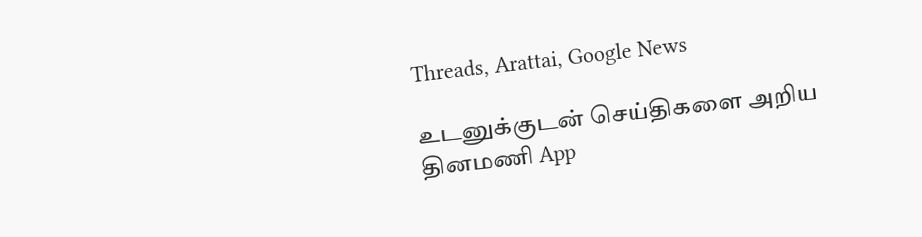Threads, Arattai, Google News

உடனுக்குடன் செய்திகளை அறிய தினமணி App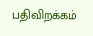பதிவிறக்கம்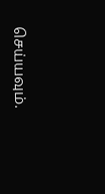செய்யவும்.